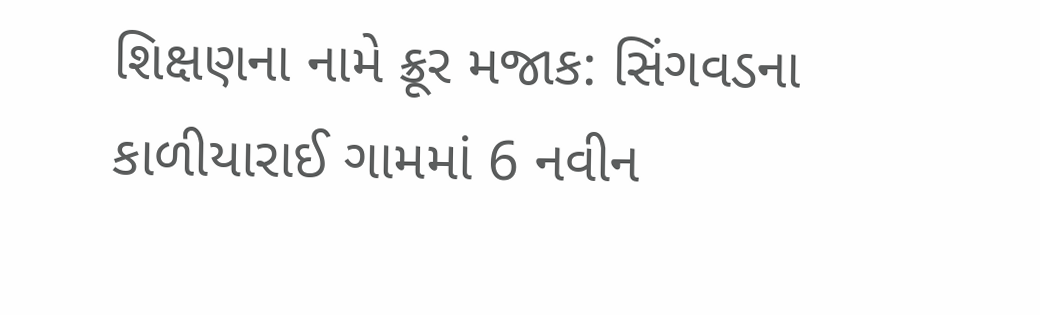શિક્ષણના નામે ક્રૂર મજાક: સિંગવડના કાળીયારાઈ ગામમાં 6 નવીન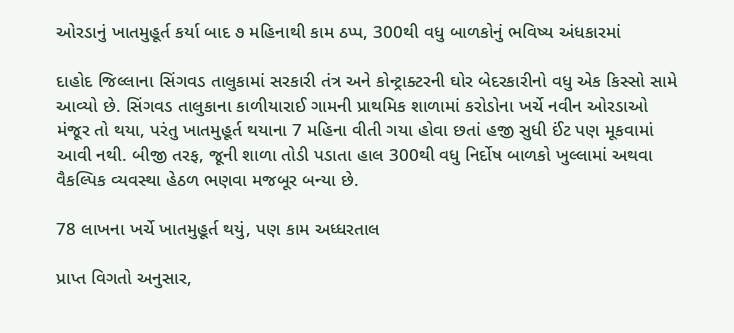ઓરડાનું ખાતમુહૂર્ત કર્યા બાદ ૭ મહિનાથી કામ ઠપ્પ, 300થી વધુ બાળકોનું ભવિષ્ય અંધકારમાં

દાહોદ જિલ્લાના સિંગવડ તાલુકામાં સરકારી તંત્ર અને કોન્ટ્રાક્ટરની ઘોર બેદરકારીનો વધુ એક કિસ્સો સામે આવ્યો છે. સિંગવડ તાલુકાના કાળીયારાઈ ગામની પ્રાથમિક શાળામાં કરોડોના ખર્ચે નવીન ઓરડાઓ મંજૂર તો થયા, પરંતુ ખાતમુહૂર્ત થયાના 7 મહિના વીતી ગયા હોવા છતાં હજી સુધી ઈંટ પણ મૂકવામાં આવી નથી. બીજી તરફ, જૂની શાળા તોડી પડાતા હાલ 300થી વધુ નિર્દોષ બાળકો ખુલ્લામાં અથવા વૈકલ્પિક વ્યવસ્થા હેઠળ ભણવા મજબૂર બન્યા છે.

78 લાખના ખર્ચે ખાતમુહૂર્ત થયું, પણ કામ અધ્ધરતાલ

પ્રાપ્ત વિગતો અનુસાર,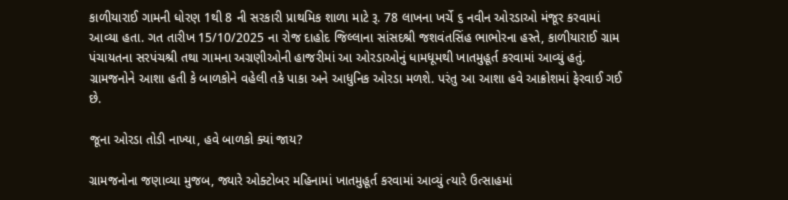કાળીયારાઈ ગામની ધોરણ 1થી 8 ની સરકારી પ્રાથમિક શાળા માટે રૂ. 78 લાખના ખર્ચે ૬ નવીન ઓરડાઓ મંજૂર કરવામાં આવ્યા હતા. ગત તારીખ 15/10/2025 ના રોજ દાહોદ જિલ્લાના સાંસદશ્રી જશવંતસિંહ ભાભોરના હસ્તે, કાળીયારાઈ ગ્રામ પંચાયતના સરપંચશ્રી તથા ગામના અગ્રણીઓની હાજરીમાં આ ઓરડાઓનું ધામધૂમથી ખાતમુહૂર્ત કરવામાં આવ્યું હતું. ગ્રામજનોને આશા હતી કે બાળકોને વહેલી તકે પાકા અને આધુનિક ઓરડા મળશે. પરંતુ આ આશા હવે આક્રોશમાં ફેરવાઈ ગઈ છે.

જૂના ઓરડા તોડી નાખ્યા, હવે બાળકો ક્યાં જાય?

ગ્રામજનોના જણાવ્યા મુજબ, જ્યારે ઓક્ટોબર મહિનામાં ખાતમુહૂર્ત કરવામાં આવ્યું ત્યારે ઉત્સાહમાં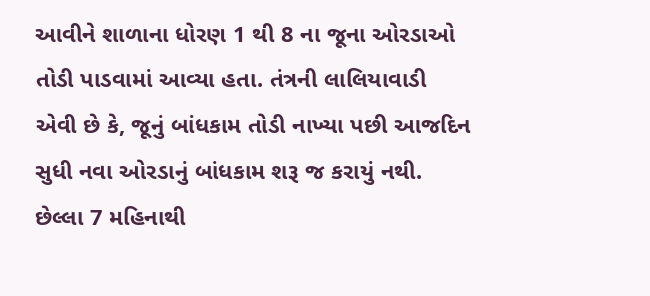આવીને શાળાના ધોરણ 1 થી 8 ના જૂના ઓરડાઓ તોડી પાડવામાં આવ્યા હતા. તંત્રની લાલિયાવાડી એવી છે કે, જૂનું બાંધકામ તોડી નાખ્યા પછી આજદિન સુધી નવા ઓરડાનું બાંધકામ શરૂ જ કરાયું નથી. છેલ્લા 7 મહિનાથી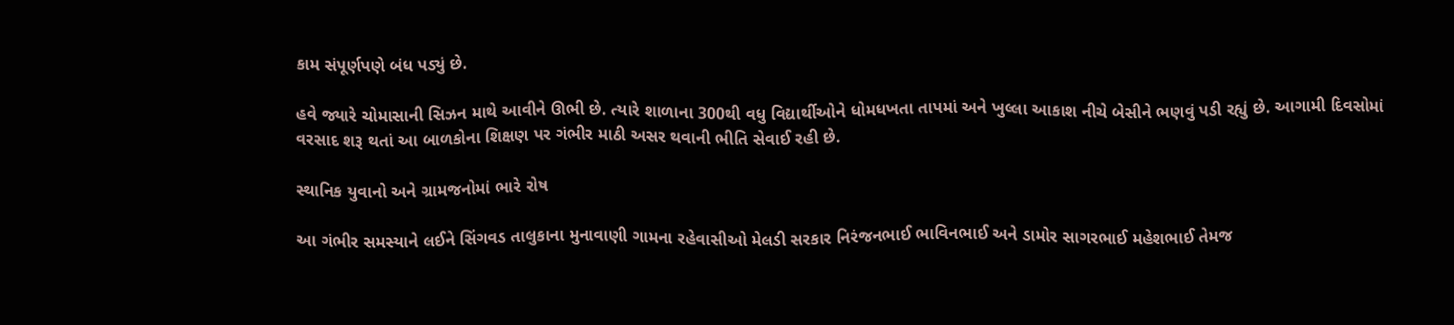કામ સંપૂર્ણપણે બંધ પડ્યું છે.

હવે જ્યારે ચોમાસાની સિઝન માથે આવીને ઊભી છે. ત્યારે શાળાના 300થી વધુ વિદ્યાર્થીઓને ધોમધખતા તાપમાં અને ખુલ્લા આકાશ નીચે બેસીને ભણવું પડી રહ્યું છે. આગામી દિવસોમાં વરસાદ શરૂ થતાં આ બાળકોના શિક્ષણ પર ગંભીર માઠી અસર થવાની ભીતિ સેવાઈ રહી છે.

સ્થાનિક યુવાનો અને ગ્રામજનોમાં ભારે રોષ

આ ગંભીર સમસ્યાને લઈને સિંગવડ તાલુકાના મુનાવાણી ગામના રહેવાસીઓ મેલડી સરકાર નિરંજનભાઈ ભાવિનભાઈ અને ડામોર સાગરભાઈ મહેશભાઈ તેમજ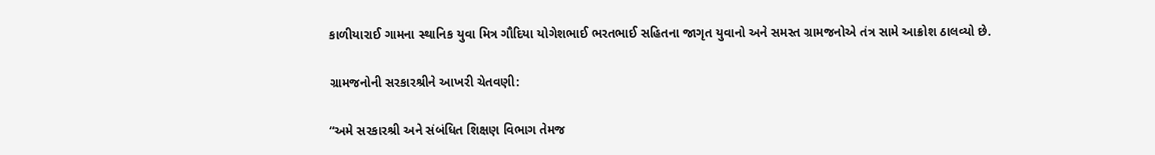કાળીયારાઈ ગામના સ્થાનિક યુવા મિત્ર ગૌદિયા યોગેશભાઈ ભરતભાઈ સહિતના જાગૃત યુવાનો અને સમસ્ત ગ્રામજનોએ તંત્ર સામે આક્રોશ ઠાલવ્યો છે.

ગ્રામજનોની સરકારશ્રીને આખરી ચેતવણી:

“અમે સરકારશ્રી અને સંબંધિત શિક્ષણ વિભાગ તેમજ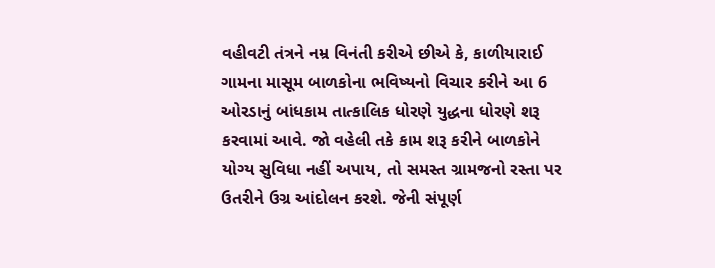વહીવટી તંત્રને નમ્ર વિનંતી કરીએ છીએ કે, કાળીયારાઈ ગામના માસૂમ બાળકોના ભવિષ્યનો વિચાર કરીને આ 6 ઓરડાનું બાંધકામ તાત્કાલિક ધોરણે યુદ્ધના ધોરણે શરૂ કરવામાં આવે. જો વહેલી તકે કામ શરૂ કરીને બાળકોને યોગ્ય સુવિધા નહીં અપાય, તો સમસ્ત ગ્રામજનો રસ્તા પર ઉતરીને ઉગ્ર આંદોલન કરશે. જેની સંપૂર્ણ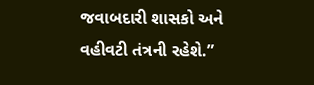જવાબદારી શાસકો અને વહીવટી તંત્રની રહેશે.”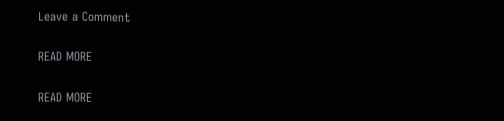Leave a Comment

READ MORE

READ MORE